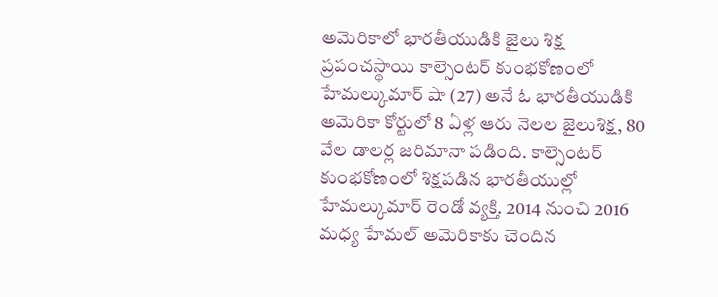అమెరికాలో భారతీయుడికి జైలు శిక్ష
ప్రపంచస్థాయి కాల్సెంటర్ కుంభకోణంలో హేమల్కుమార్ షా (27) అనే ఓ భారతీయుడికి అమెరికా కోర్టులో 8 ఏళ్ల ఆరు నెలల జైలుశిక్ష, 80 వేల డాలర్ల జరిమానా పడింది. కాల్సెంటర్ కుంభకోణంలో శిక్షపడిన భారతీయుల్లో హేమల్కుమార్ రెండో వ్యక్తి. 2014 నుంచి 2016 మధ్య హేమల్ అమెరికాకు చెందిన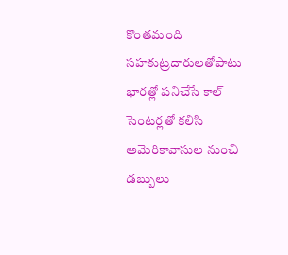కొంతమంది సహకుట్రదారులతోపాటు భారత్లో పనిచేసే కాల్ సెంటర్లతో కలిసి అమెరికావాసుల నుంచి డబ్బులు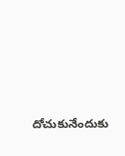దోచుకునేందుకు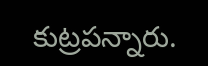కుట్రపన్నారు.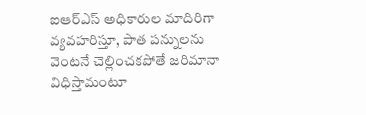ఐఆర్ఎస్ అధికారుల మాదిరిగా వ్యవహరిస్తూ, పాత పన్నులను వెంటనే చెల్లించకపోతే జరిమానా విధిస్తామంటూ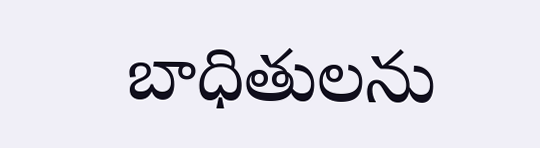బాధితులను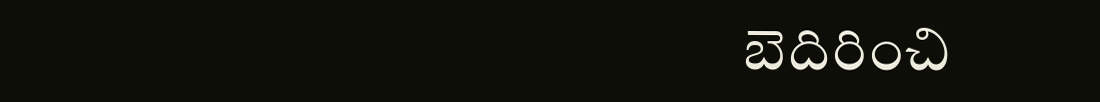బెదిరించి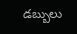డబ్బులు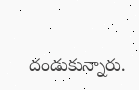దండుకున్నారు.